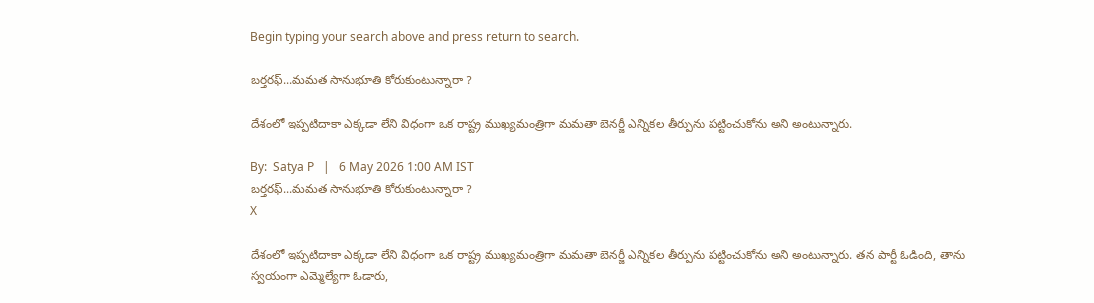Begin typing your search above and press return to search.

బర్తరఫ్...మమత సానుభూతి కోరుకుంటున్నారా ?

దేశంలో ఇప్పటిదాకా ఎక్కడా లేని విధంగా ఒక రాష్ట్ర ముఖ్యమంత్రిగా మమతా బెనర్జీ ఎన్నికల తీర్పును పట్టించుకోను అని అంటున్నారు.

By:  Satya P   |   6 May 2026 1:00 AM IST
బర్తరఫ్...మమత సానుభూతి కోరుకుంటున్నారా ?
X

దేశంలో ఇప్పటిదాకా ఎక్కడా లేని విధంగా ఒక రాష్ట్ర ముఖ్యమంత్రిగా మమతా బెనర్జీ ఎన్నికల తీర్పును పట్టించుకోను అని అంటున్నారు. తన పార్టీ ఓడింది, తాను స్వయంగా ఎమ్మెల్యేగా ఓడారు,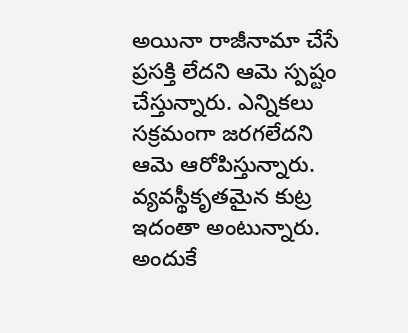అయినా రాజీనామా చేసే ప్రసక్తి లేదని ఆమె స్పష్టం చేస్తున్నారు. ఎన్నికలు సక్రమంగా జరగలేదని ఆమె ఆరోపిస్తున్నారు. వ్యవస్థీకృతమైన కుట్ర ఇదంతా అంటున్నారు. అందుకే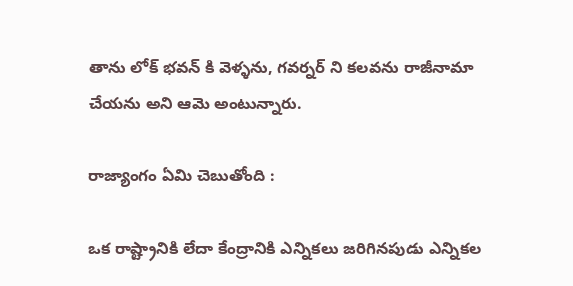తాను లోక్ భవన్ కి వెళ్ళను, గవర్నర్ ని కలవను రాజీనామా చేయను అని ఆమె అంటున్నారు.

రాజ్యాంగం ఏమి చెబుతోంది :

ఒక రాష్ట్రానికి లేదా కేంద్రానికి ఎన్నికలు జరిగినపుడు ఎన్నికల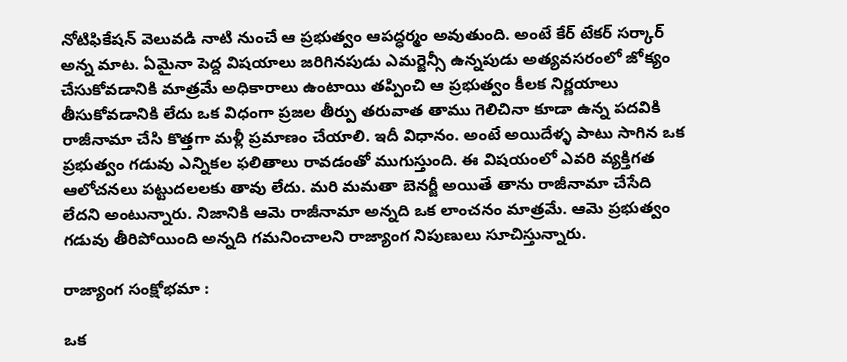నోటిఫికేషన్ వెలువడి నాటి నుంచే ఆ ప్రభుత్వం ఆపద్ధర్మం అవుతుంది. అంటే కేర్ టేకర్ సర్కార్ అన్న మాట. ఏమైనా పెద్ద విషయాలు జరిగినపుడు ఎమర్జెన్సీ ఉన్నపుడు అత్యవసరంలో జోక్యం చేసుకోవడానికి మాత్రమే అధికారాలు ఉంటాయి తప్పించి ఆ ప్రభుత్వం కీలక నిర్ణయాలు తీసుకోవడానికి లేదు ఒక విధంగా ప్రజల తీర్పు తరువాత తాము గెలిచినా కూడా ఉన్న పదవికి రాజీనామా చేసి కొత్తగా మళ్లీ ప్రమాణం చేయాలి. ఇదీ విధానం. అంటే అయిదేళ్ళ పాటు సాగిన ఒక ప్రభుత్వం గడువు ఎన్నికల ఫలితాలు రావడంతో ముగుస్తుంది. ఈ విషయంలో ఎవరి వ్యక్తిగత ఆలోచనలు పట్టుదలలకు తావు లేదు. మరి మమతా బెనర్జీ అయితే తాను రాజీనామా చేసేది లేదని అంటున్నారు. నిజానికి ఆమె రాజీనామా అన్నది ఒక లాంచనం మాత్రమే. ఆమె ప్రభుత్వం గడువు తీరిపోయింది అన్నది గమనించాలని రాజ్యాంగ నిపుణులు సూచిస్తున్నారు.

రాజ్యాంగ సంక్షోభమా :

ఒక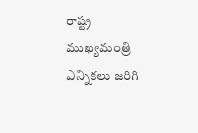రాష్ట్ర ముఖ్యమంత్రి ఎన్నికలు జరిగి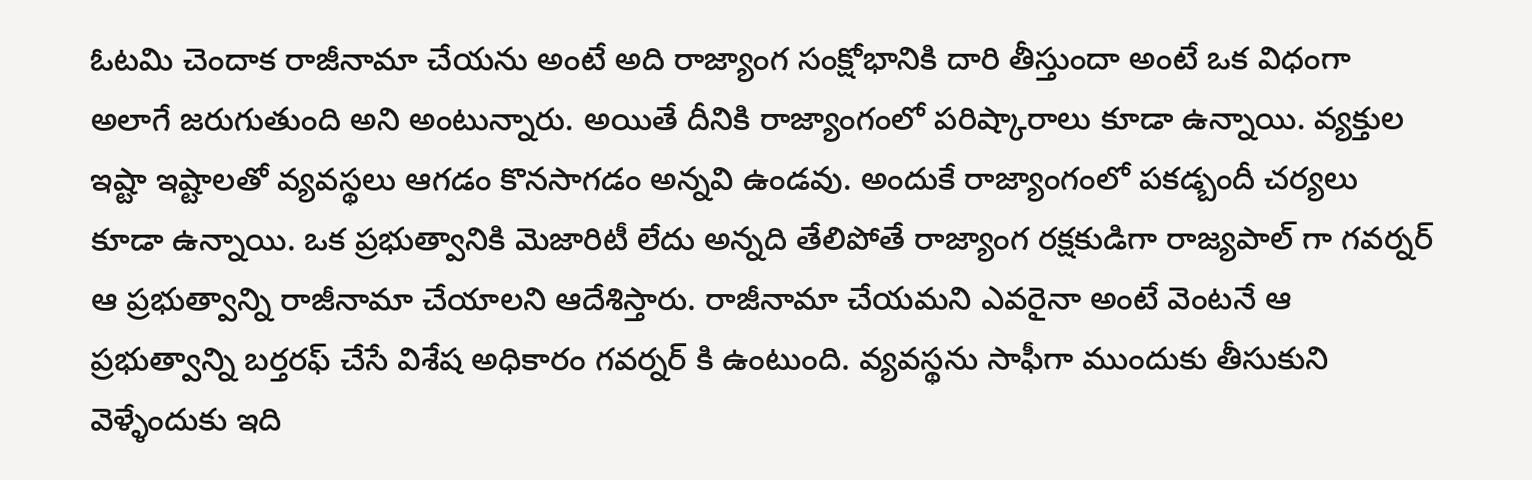ఓటమి చెందాక రాజీనామా చేయను అంటే అది రాజ్యాంగ సంక్షోభానికి దారి తీస్తుందా అంటే ఒక విధంగా అలాగే జరుగుతుంది అని అంటున్నారు. అయితే దీనికి రాజ్యాంగంలో పరిష్కారాలు కూడా ఉన్నాయి. వ్యక్తుల ఇష్టా ఇష్టాలతో వ్యవస్థలు ఆగడం కొనసాగడం అన్నవి ఉండవు. అందుకే రాజ్యాంగంలో పకడ్బందీ చర్యలు కూడా ఉన్నాయి. ఒక ప్రభుత్వానికి మెజారిటీ లేదు అన్నది తేలిపోతే రాజ్యాంగ రక్షకుడిగా రాజ్యపాల్ గా గవర్నర్ ఆ ప్రభుత్వాన్ని రాజీనామా చేయాలని ఆదేశిస్తారు. రాజీనామా చేయమని ఎవరైనా అంటే వెంటనే ఆ ప్రభుత్వాన్ని బర్తరఫ్ చేసే విశేష అధికారం గవర్నర్ కి ఉంటుంది. వ్యవస్థను సాఫీగా ముందుకు తీసుకుని వెళ్ళేందుకు ఇది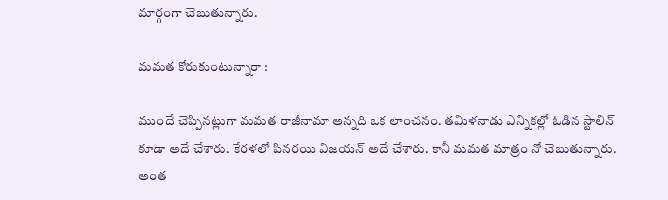మార్గంగా చెబుతున్నారు.

మమత కోరుకుంటున్నారా :

ముందే చెప్పినట్లుగా మమత రాజీనామా అన్నది ఒక లాంచనం. తమిళనాడు ఎన్నికల్లో ఓడిన స్టాలిన్ కూడా అదే చేశారు. కేరళలో పినరయి విజయన్ అదే చేశారు. కానీ మమత మాత్రం నో చెబుతున్నారు. అంత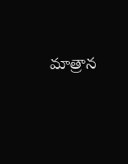మాత్రాన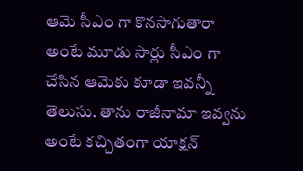ఆమె సీఎం గా కొనసాగుతారా అంటే మూడు సార్లు సీఎం గా చేసిన ఆమెకు కూడా ఇవన్నీ తెలుసు. తాను రాజీనామా ఇవ్వను అంటే కచ్చితంగా యాక్షన్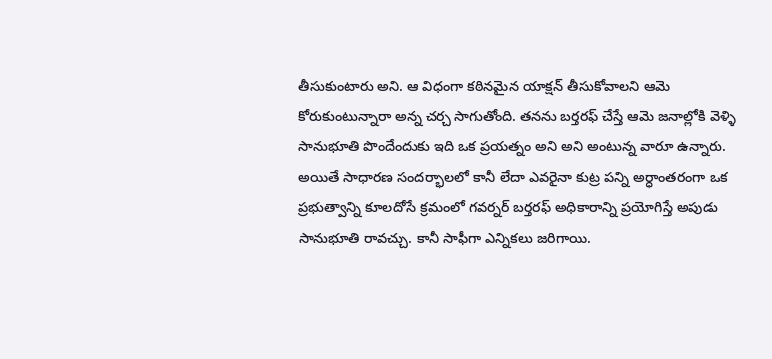తీసుకుంటారు అని. ఆ విధంగా కఠినమైన యాక్షన్ తీసుకోవాలని ఆమె కోరుకుంటున్నారా అన్న చర్చ సాగుతోంది. తనను బర్తరఫ్ చేస్తే ఆమె జనాల్లోకి వెళ్ళి సానుభూతి పొందేందుకు ఇది ఒక ప్రయత్నం అని అని అంటున్న వారూ ఉన్నారు. అయితే సాధారణ సందర్భాలలో కానీ లేదా ఎవరైనా కుట్ర పన్ని అర్ధాంతరంగా ఒక ప్రభుత్వాన్ని కూలదోసే క్రమంలో గవర్నర్ బర్తరఫ్ అధికారాన్ని ప్రయోగిస్తే అపుడు సానుభూతి రావచ్చు. కానీ సాఫీగా ఎన్నికలు జరిగాయి.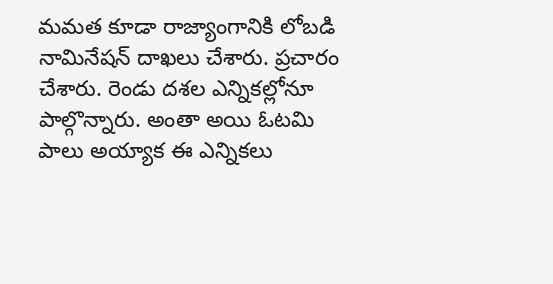మమత కూడా రాజ్యాంగానికి లోబడి నామినేషన్ దాఖలు చేశారు. ప్రచారం చేశారు. రెండు దశల ఎన్నికల్లోనూ పాల్గొన్నారు. అంతా అయి ఓటమి పాలు అయ్యాక ఈ ఎన్నికలు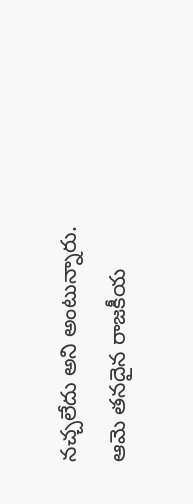నచ్చలేదు అని అంటున్నారు. ఆమె తనదైన రాజకీయ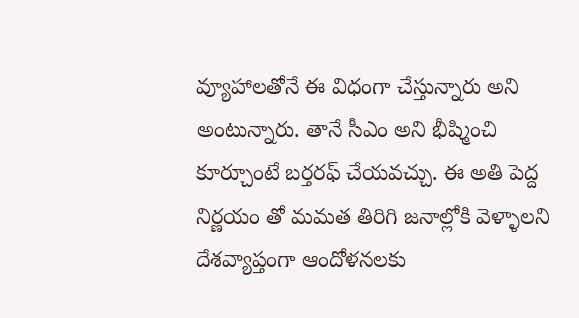వ్యూహాలతోనే ఈ విధంగా చేస్తున్నారు అని అంటున్నారు. తానే సీఎం అని భీష్మించి కూర్చూంటే బర్తరఫ్ చేయవచ్చు. ఈ అతి పెద్ద నిర్ణయం తో మమత తిరిగి జనాల్లోకి వెళ్ళాలని దేశవ్యాప్తంగా ఆందోళనలకు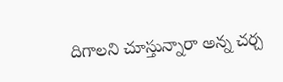దిగాలని చూస్తున్నారా అన్న చర్చ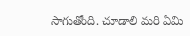సాగుతోంది. చూడాలి మరి ఏమి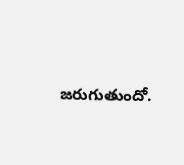జరుగుతుందో.